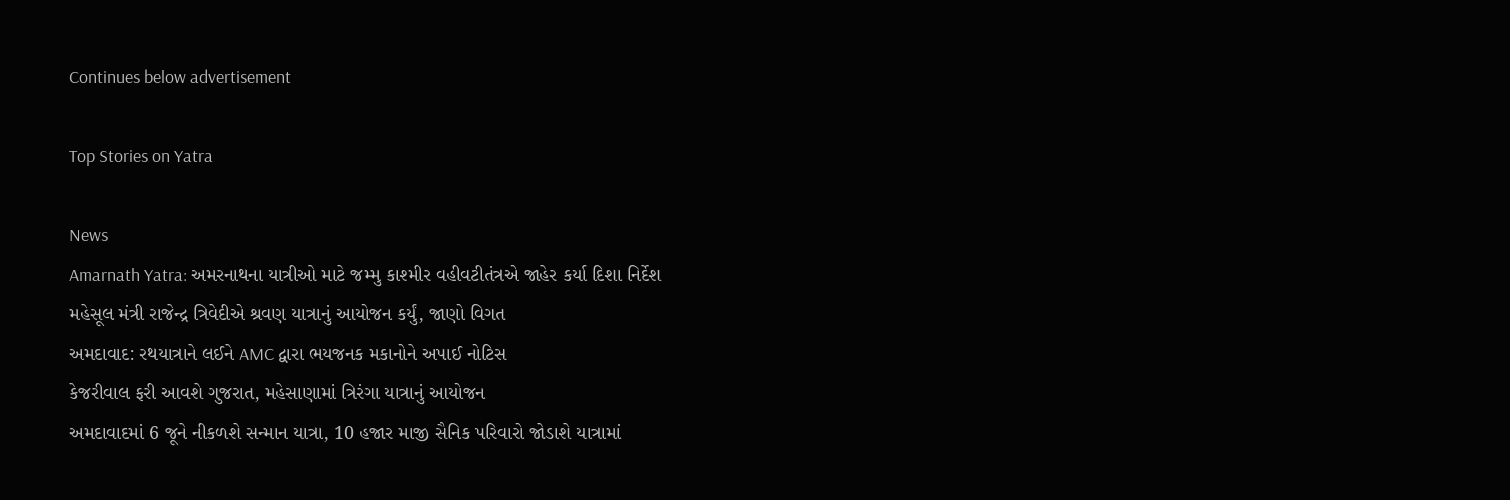Continues below advertisement

Top Stories on Yatra

News
Amarnath Yatra: અમરનાથના યાત્રીઓ માટે જમ્મુ કાશ્મીર વહીવટીતંત્રએ જાહેર કર્યા દિશા નિર્દેશ
મહેસૂલ મંત્રી રાજેન્દ્ર ત્રિવેદીએ શ્રવણ યાત્રાનું આયોજન કર્યું, જાણો વિગત
અમદાવાદ: રથયાત્રાને લઈને AMC દ્વારા ભયજનક મકાનોને અપાઈ નોટિસ
કેજરીવાલ ફરી આવશે ગુજરાત, મહેસાણામાં ત્રિરંગા યાત્રાનું આયોજન
અમદાવાદમાં 6 જૂને નીકળશે સન્માન યાત્રા, 10 હજાર માજી સૈનિક પરિવારો જોડાશે યાત્રામાં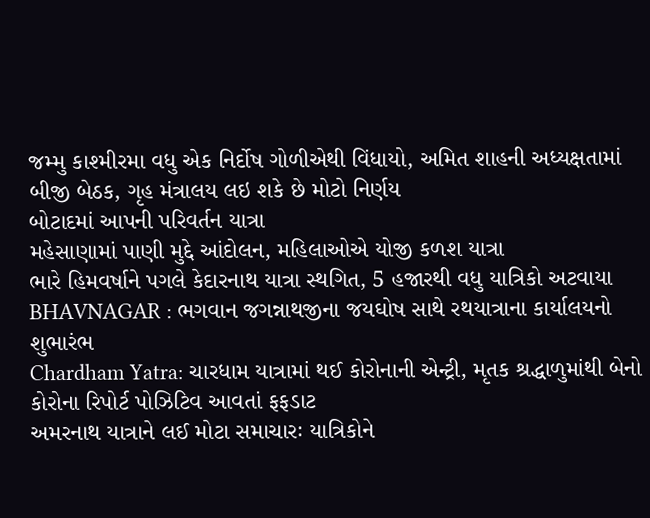જમ્મુ કાશ્મીરમા વધુ એક નિર્દોષ ગોળીએથી વિંધાયો, અમિત શાહની અધ્યક્ષતામાં બીજી બેઠક, ગૃહ મંત્રાલય લઇ શકે છે મોટો નિર્ણય
બોટાદમાં આપની પરિવર્તન યાત્રા
મહેસાણામાં પાણી મુદ્દે આંદોલન, મહિલાઓએ યોજી કળશ યાત્રા
ભારે હિમવર્ષાને પગલે કેદારનાથ યાત્રા સ્થગિત, 5 હજારથી વધુ યાત્રિકો અટવાયા
BHAVNAGAR : ભગવાન જગન્નાથજીના જયઘોષ સાથે રથયાત્રાના કાર્યાલયનો શુભારંભ
Chardham Yatra: ચારધામ યાત્રામાં થઈ કોરોનાની એન્ટ્રી, મૃતક શ્રદ્ધાળુમાંથી બેનો કોરોના રિપોર્ટ પોઝિટિવ આવતાં ફફડાટ
અમરનાથ યાત્રાને લઈ મોટા સમાચારઃ યાત્રિકોને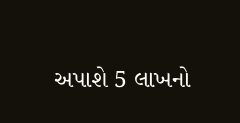અપાશે 5 લાખનો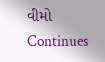વીમો
Continues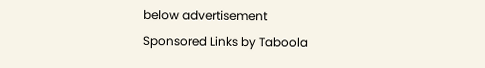below advertisement
Sponsored Links by Taboola